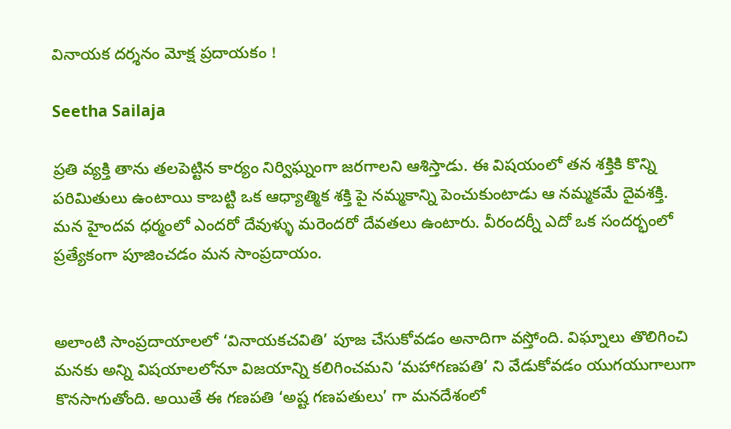వినాయక దర్శనం మోక్ష ప్రదాయకం !

Seetha Sailaja

ప్రతి వ్యక్తి తాను తలపెట్టిన కార్యం నిర్విఘ్నంగా జరగాలని ఆశిస్తాడు. ఈ విషయంలో తన శక్తికి కొన్ని పరిమితులు ఉంటాయి కాబట్టి ఒక ఆధ్యాత్మిక శక్తి పై నమ్మకాన్ని పెంచుకుంటాడు ఆ నమ్మకమే దైవశక్తి. మన హైందవ ధర్మంలో ఎందరో దేవుళ్ళు మరెందరో దేవతలు ఉంటారు. వీరందర్నీ ఎదో ఒక సందర్భంలో ప్రత్యేకంగా పూజించడం మన సాంప్రదాయం.


అలాంటి సాంప్రదాయాలలో ‘వినాయకచవితి’ పూజ చేసుకోవడం అనాదిగా వస్తోంది. విఘ్నాలు తొలిగించి మనకు అన్ని విషయాలలోనూ విజయాన్ని కలిగించమని ‘మహాగణపతి’ ని వేడుకోవడం యుగయుగాలుగా కొనసాగుతోంది. అయితే ఈ గణపతి ‘అష్ట గణపతులు’ గా మనదేశంలో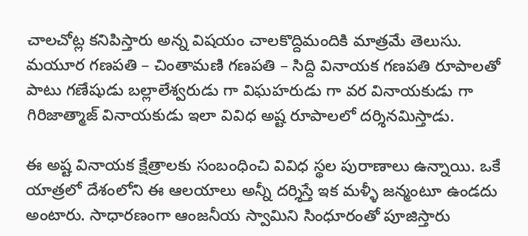చాలచోట్ల కనిపిస్తారు అన్న విషయం చాలకొద్దిమందికి మాత్రమే తెలుసు. మయూర గణపతి – చింతామణి గణపతి – సిద్ది వినాయక గణపతి రూపాలతో పాటు గణేషుడు బల్లాలేశ్వరుడు గా విఘహరుడు గా వర వినాయకుడు గా గిరిజాత్మాజ్ వినాయకుడు ఇలా వివిధ అష్ట రూపాలలో దర్శినమిస్తాడు.

ఈ అష్ట వినాయక క్షేత్రాలకు సంబంధించి వివిధ స్థల పురాణాలు ఉన్నాయి. ఒకే యాత్రలో దేశంలోని ఈ ఆలయాలు అన్నీ దర్శిస్తే ఇక మళ్ళీ జన్మంటూ ఉండదు అంటారు. సాధారణంగా ఆంజనీయ స్వామిని సింధూరంతో పూజిస్తారు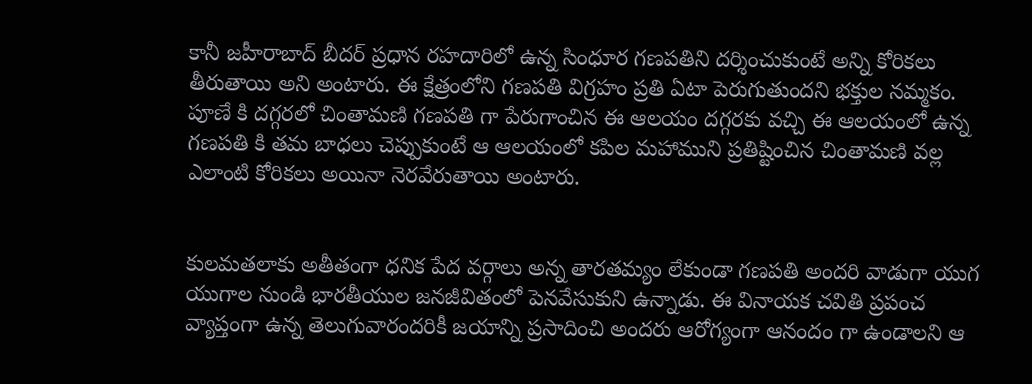కానీ జహీరాబాద్ బీదర్ ప్రధాన రహదారిలో ఉన్న సింధూర గణపతిని దర్శించుకుంటే అన్ని కోరికలు తీరుతాయి అని అంటారు. ఈ క్షేత్రంలోని గణపతి విగ్రహం ప్రతి ఏటా పెరుగుతుందని భక్తుల నమ్మకం. పూణే కి దగ్గరలో చింతామణి గణపతి గా పేరుగాంచిన ఈ ఆలయం దగ్గరకు వచ్చి ఈ ఆలయంలో ఉన్న గణపతి కి తమ బాధలు చెప్పుకుంటే ఆ ఆలయంలో కపిల మహాముని ప్రతిష్టించిన చింతామణి వల్ల ఎలాంటి కోరికలు అయినా నెరవేరుతాయి అంటారు.


కులమతలాకు అతీతంగా ధనిక పేద వర్గాలు అన్న తారతమ్యం లేకుండా గణపతి అందరి వాడుగా యుగ యుగాల నుండి భారతీయుల జనజీవితంలో పెనవేసుకుని ఉన్నాడు. ఈ వినాయక చవితి ప్రపంచ వ్యాప్తంగా ఉన్న తెలుగువారందరికీ జయాన్ని ప్రసాదించి అందరు ఆరోగ్యంగా ఆనందం గా ఉండాలని ఆ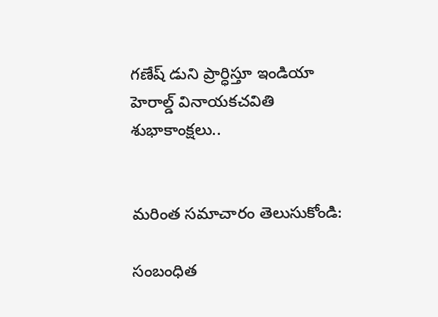గణేష్ డుని ప్రార్ధిస్తూ ఇండియా హెరాల్డ్ వినాయకచవితి శుభాకాంక్షలు..


మరింత సమాచారం తెలుసుకోండి:

సంబంధిత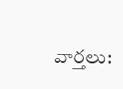వార్తలు: